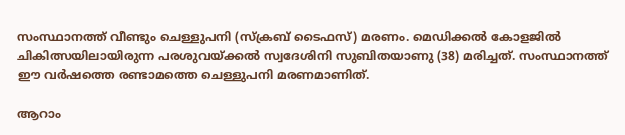സംസ്ഥാനത്ത് വീണ്ടും ചെള്ളുപനി (സ്‌ക്രബ് ടൈഫസ്) മരണം. മെഡിക്കല്‍ കോളജില്‍ ചികിത്സയിലായിരുന്ന പരശുവയ്ക്കല്‍ സ്വദേശിനി സുബിതയാണു (38) മരിച്ചത്. സംസ്ഥാനത്ത് ഈ വര്‍ഷത്തെ രണ്ടാമത്തെ ചെള്ളുപനി മരണമാണിത്.

ആറാം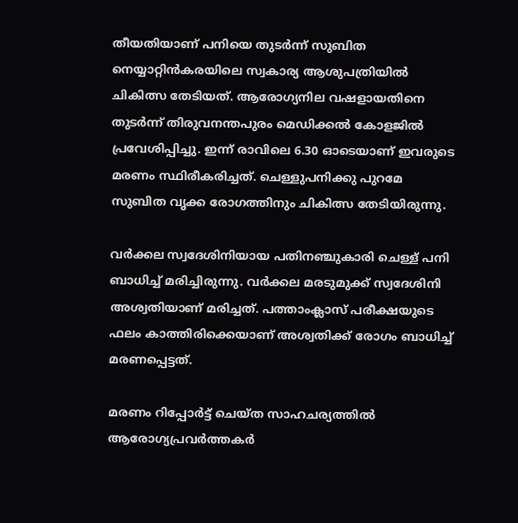തീയതിയാണ് പനിയെ തുടര്‍ന്ന് സുബിത നെയ്യാറ്റിന്‍കരയിലെ സ്വകാര്യ ആശുപത്രിയില്‍ ചികിത്സ തേടിയത്. ആരോഗ്യനില വഷളായതിനെ തുടര്‍ന്ന് തിരുവനന്തപുരം മെഡിക്കല്‍ കോളജില്‍ പ്രവേശിപ്പിച്ചു. ഇന്ന് രാവിലെ 6.30 ഓടെയാണ് ഇവരുടെ മരണം സ്ഥിരീകരിച്ചത്. ചെള്ളുപനിക്കു പുറമേ സുബിത വൃക്ക രോഗത്തിനും ചികിത്സ തേടിയിരുന്നു.

വര്‍ക്കല സ്വദേശിനിയായ പതിനഞ്ചുകാരി ചെള്ള് പനി ബാധിച്ച് മരിച്ചിരുന്നു. വര്‍ക്കല മരടുമുക്ക് സ്വദേശിനി അശ്വതിയാണ് മരിച്ചത്. പത്താംക്ലാസ് പരീക്ഷയുടെ ഫലം കാത്തിരിക്കെയാണ് അശ്വതിക്ക് രോഗം ബാധിച്ച് മരണപ്പെട്ടത്.

മരണം റിപ്പോര്‍ട്ട് ചെയ്ത സാഹചര്യത്തില്‍ ആരോഗ്യപ്രവര്‍ത്തകര്‍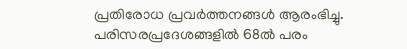പ്രതിരോധ പ്രവര്‍ത്തനങ്ങള്‍ ആരംഭിച്ചു. പരിസരപ്രദേശങ്ങളില്‍ 68ല്‍ പരം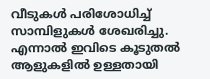വീടുകള്‍ പരിശോധിച്ച് സാമ്പിളുകള്‍ ശേഖരിച്ചു. എന്നാല്‍ ഇവിടെ കൂടുതല്‍ ആളുകളില്‍ ഉള്ളതായി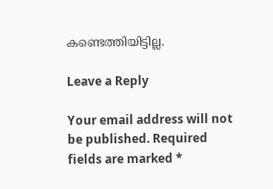കണ്ടെത്തിയിട്ടില്ല.

Leave a Reply

Your email address will not be published. Required fields are marked *